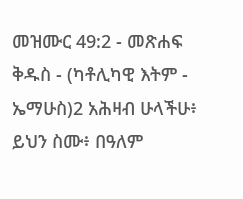መዝሙር 49:2 - መጽሐፍ ቅዱስ - (ካቶሊካዊ እትም - ኤማሁስ)2 አሕዛብ ሁላችሁ፥ ይህን ስሙ፥ በዓለም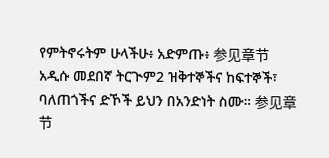የምትኖሩትም ሁላችሁ፥ አድምጡ፥ 参见章节አዲሱ መደበኛ ትርጒም2 ዝቅተኞችና ከፍተኞች፣ ባለጠጎችና ድኾች ይህን በአንድነት ስሙ። 参见章节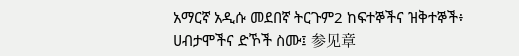አማርኛ አዲሱ መደበኛ ትርጉም2 ከፍተኞችና ዝቅተኞች፥ ሀብታሞችና ድኾች ስሙ፤ 参见章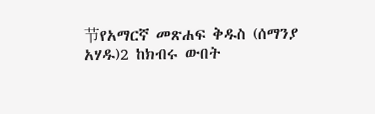节የአማርኛ መጽሐፍ ቅዱስ (ሰማንያ አሃዱ)2 ከክብሩ ውበት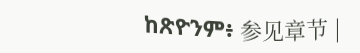ከጽዮንም፥ 参见章节 |